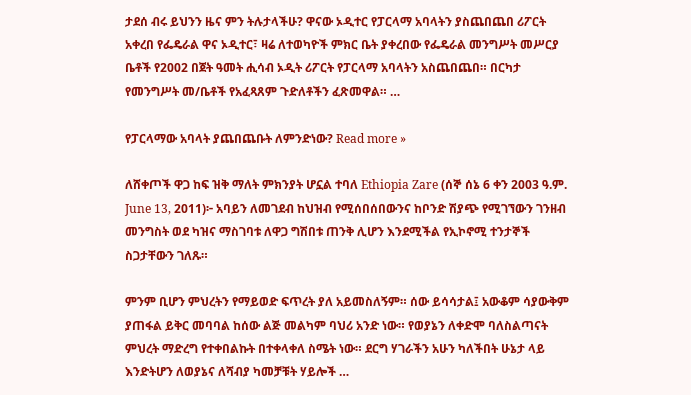ታደሰ ብሩ ይህንን ዜና ምን ትሉታላችሁ? ዋናው ኦዲተር የፓርላማ አባላትን ያስጨበጨበ ሪፖርት አቀረበ የፌዴራል ዋና ኦዲተር፣ ዛሬ ለተወካዮች ምክር ቤት ያቀረበው የፌዴራል መንግሥት መሥርያ ቤቶች የ2002 በጀት ዓመት ሒሳብ ኦዲት ሪፖርት የፓርላማ አባላትን አስጨበጨበ። በርካታ የመንግሥት መ/ቤቶች የአፈጻጸም ጉድለቶችን ፈጽመዋል። …

የፓርላማው አባላት ያጨበጨቡት ለምንድነው? Read more »

ለሸቀጦች ዋጋ ከፍ ዝቅ ማለት ምክንያት ሆኗል ተባለ Ethiopia Zare (ሰኞ ሰኔ 6 ቀን 2003 ዓ.ም. June 13, 2011)፦ አባይን ለመገደብ ከህዝብ የሚሰበሰበውንና ከቦንድ ሽያጭ የሚገኘውን ገንዘብ መንግስት ወደ ካዝና ማስገባቱ ለዋጋ ግሽበቱ ጠንቅ ሊሆን እንደሚችል የኢኮኖሚ ተንታኞች ስጋታቸውን ገለጹ።

ምንም ቢሆን ምህረትን የማይወድ ፍጥረት ያለ አይመስለኝም። ሰው ይሳሳታል፤ አውቆም ሳያውቅም ያጠፋል ይቅር መባባል ከሰው ልጅ መልካም ባህሪ አንድ ነው። የወያኔን ለቀድሞ ባለስልጣናት ምህረት ማድረግ የተቀበልኩት በተቀላቀለ ስሜት ነው። ደርግ ሃገራችን አሁን ካለችበት ሁኔታ ላይ እንድትሆን ለወያኔና ለሻብያ ካመቻቹት ሃይሎች …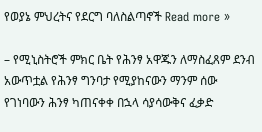የወያኔ ምህረትና የደርግ ባለስልጣኖች Read more »

– የሚኒስትሮች ምክር ቤት የሕንፃ አዋጁን ለማስፈጸም ደንብ አውጥቷል የሕንፃ ግንባታ የሚያከናውን ማንም ሰው የገነባውን ሕንፃ ካጠናቀቀ በኋላ ሳያሳውቅና ፈቃድ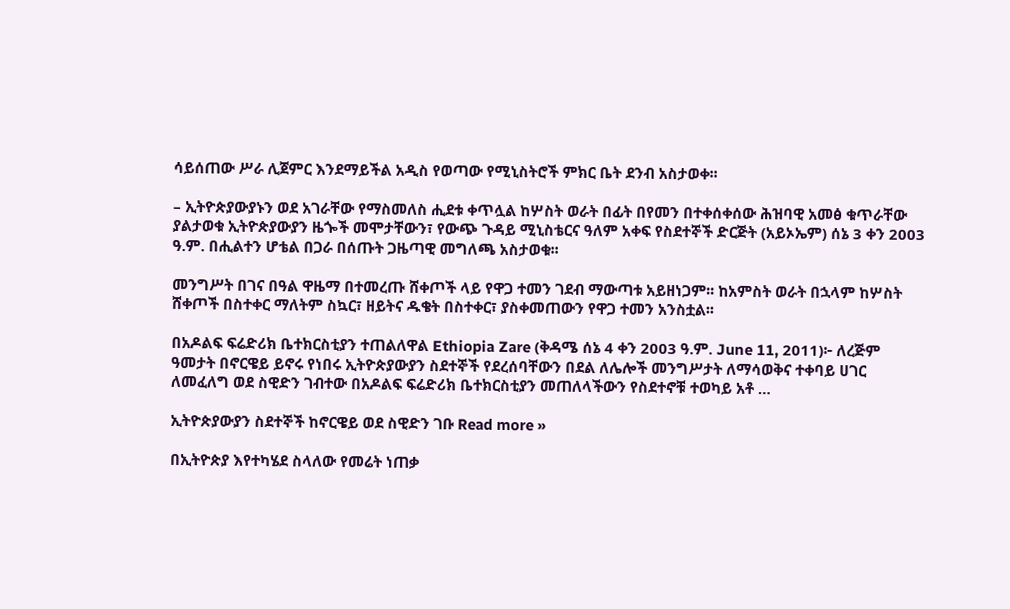ሳይሰጠው ሥራ ሊጀምር እንደማይችል አዲስ የወጣው የሚኒስትሮች ምክር ቤት ደንብ አስታወቀ፡፡

– ኢትዮጵያውያኑን ወደ አገራቸው የማስመለስ ሒደቱ ቀጥሏል ከሦስት ወራት በፊት በየመን በተቀሰቀሰው ሕዝባዊ አመፅ ቁጥራቸው ያልታወቁ ኢትዮጵያውያን ዜጐች መሞታቸውን፣ የውጭ ጉዳይ ሚኒስቴርና ዓለም አቀፍ የስደተኞች ድርጅት (አይኦኤም) ሰኔ 3 ቀን 2003 ዓ.ም. በሒልተን ሆቴል በጋራ በሰጡት ጋዜጣዊ መግለጫ አስታወቁ፡፡

መንግሥት በገና በዓል ዋዜማ በተመረጡ ሸቀጦች ላይ የዋጋ ተመን ገደብ ማውጣቱ አይዘነጋም፡፡ ከአምስት ወራት በኋላም ከሦስት ሸቀጦች በስተቀር ማለትም ስኳር፣ ዘይትና ዱቄት በስተቀር፣ ያስቀመጠውን የዋጋ ተመን አንስቷል፡፡

በአዶልፍ ፍሬድሪክ ቤተክርስቲያን ተጠልለዋል Ethiopia Zare (ቅዳሜ ሰኔ 4 ቀን 2003 ዓ.ም. June 11, 2011)፦ ለረጅም ዓመታት በኖርዌይ ይኖሩ የነበሩ ኢትዮጵያውያን ስደተኞች የደረሰባቸውን በደል ለሌሎች መንግሥታት ለማሳወቅና ተቀባይ ሀገር ለመፈለግ ወደ ስዊድን ገብተው በአዶልፍ ፍሬድሪክ ቤተክርስቲያን መጠለላችውን የስደተኖቹ ተወካይ አቶ …

ኢትዮጵያውያን ስደተኞች ከኖርዌይ ወደ ስዊድን ገቡ Read more »

በኢትዮጵያ እየተካሄደ ስላለው የመሬት ነጠቃ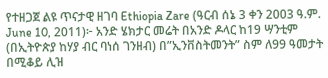የተዘጋጀ ልዩ ጥናታዊ ዘገባ Ethiopia Zare (ዓርብ ሰኔ 3 ቀን 2003 ዓ.ም. June 10, 2011)፦ አንድ ሄክታር መሬት በአንድ ዶላር ከ19 ሣንቲም (በኢትዮጵያ ከሃያ ብር ባነሰ ገንዘብ) በ”ኢንቨስትመንት” ስም ለ99 ዓመታት በሚቆይ ሊዝ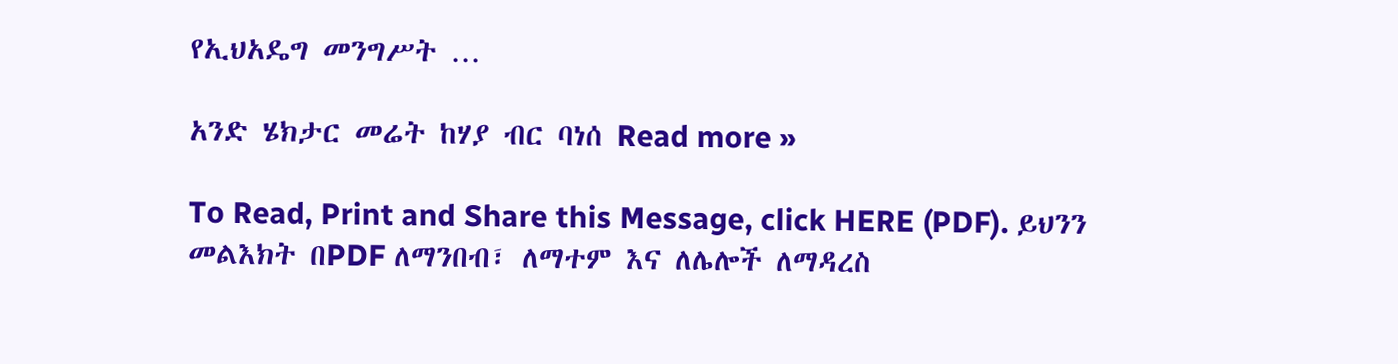የኢህአዴግ መንግሥት …

አንድ ሄክታር መሬት ከሃያ ብር ባነሰ Read more »

To Read, Print and Share this Message, click HERE (PDF). ይህንን መልእክት በPDF ለማንበብ፣ ለማተም እና ለሌሎች ለማዳረስ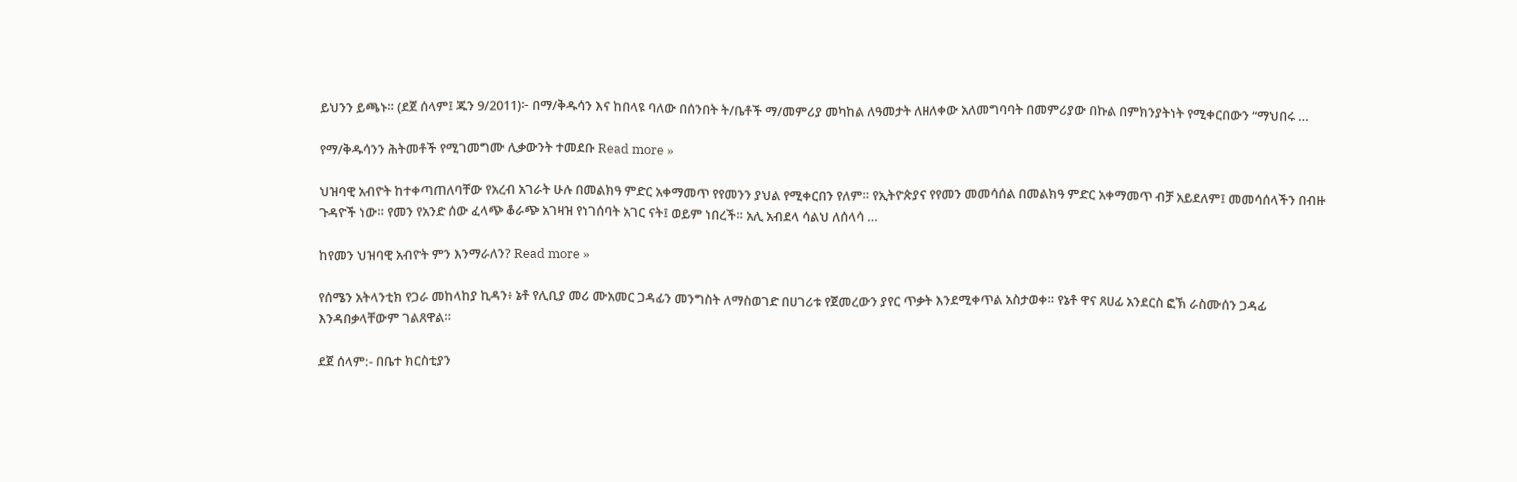ይህንን ይጫኑ። (ደጀ ሰላም፤ ጁን 9/2011)፦ በማ/ቅዱሳን እና ከበላዩ ባለው በሰንበት ት/ቤቶች ማ/መምሪያ መካከል ለዓመታት ለዘለቀው አለመግባባት በመምሪያው በኩል በምክንያትነት የሚቀርበውን “ማህበሩ …

የማ/ቅዱሳንን ሕትመቶች የሚገመግሙ ሊቃውንት ተመደቡ Read more »

ህዝባዊ አብዮት ከተቀጣጠለባቸው የአረብ አገራት ሁሉ በመልክዓ ምድር አቀማመጥ የየመንን ያህል የሚቀርበን የለም። የኢትዮጵያና የየመን መመሳሰል በመልክዓ ምድር አቀማመጥ ብቻ አይደለም፤ መመሳሰላችን በብዙ ጉዳዮች ነው። የመን የአንድ ሰው ፈላጭ ቆራጭ አገዛዝ የነገሰባት አገር ናት፤ ወይም ነበረች። አሊ አብደላ ሳልህ ለሰላሳ …

ከየመን ህዝባዊ አብዮት ምን እንማራለን? Read more »

የሰሜን አትላንቲክ የጋራ መከላከያ ኪዳን፥ ኔቶ የሊቢያ መሪ ሙአመር ጋዳፊን መንግስት ለማስወገድ በሀገሪቱ የጀመረውን ያየር ጥቃት እንደሚቀጥል አስታወቀ። የኔቶ ዋና ጸሀፊ አንደርስ ፎኽ ራስሙሰን ጋዳፊ እንዳበቃላቸውም ገልጸዋል።

ደጀ ሰላም:- በቤተ ክርስቲያን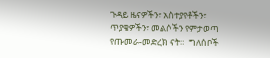ጉዳይ ዜናዎችን፣ አስተያየቶችን፣ ጥያቄዎችን፣ መልሶችን የምታወጣ የጡመራ-መድረክ ናት።  ግለሰቦች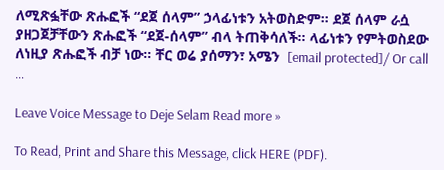ለሚጽፏቸው ጽሑፎች “ደጀ ሰላም” ኃላፊነቱን አትወስድም። ደጀ ሰላም ራሷ ያዘጋጀቻቸውን ጽሑፎች “ደጀ-ሰላም” ብላ ትጠቅሳለች። ላፊነቱን የምትወስደው ለነዚያ ጽሑፎች ብቻ ነው። ቸር ወሬ ያሰማን፣ አሜን  [email protected]/ Or call …

Leave Voice Message to Deje Selam Read more »

To Read, Print and Share this Message, click HERE (PDF).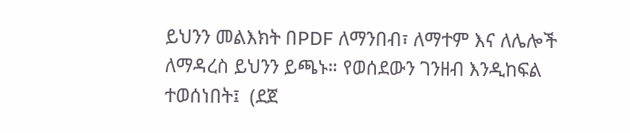ይህንን መልእክት በPDF ለማንበብ፣ ለማተም እና ለሌሎች ለማዳረስ ይህንን ይጫኑ። የወሰደውን ገንዘብ እንዲከፍል ተወሰነበት፤  (ደጀ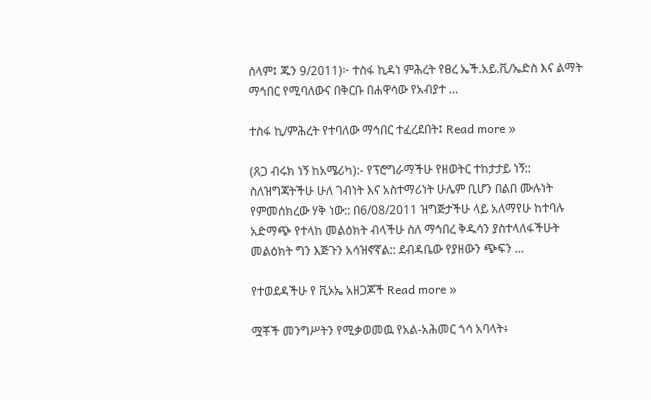ሰላም፤ ጁን 9/2011)፦ ተስፋ ኪዳነ ምሕረት የፀረ ኤች.አይ.ቪ/ኤድስ እና ልማት ማኅበር የሚባለውና በቅርቡ በሐዋሳው የአብያተ …

ተስፋ ኪ/ምሕረት የተባለው ማኅበር ተፈረደበት፤ Read more »

(ጸጋ ብሩክ ነኝ ከአሜሪካ):- የፕሮግራማችሁ የዘወትር ተከታታይ ነኝ:: ስለዝግጃትችሁ ሁለ ገብነት እና አስተማሪነት ሁሌም ቢሆን በልበ ሙሉነት የምመሰክረው ሃቅ ነው:: በ6/08/2011 ዝግጅታችሁ ላይ አለማየሁ ከተባሉ አድማጭ የተላከ መልዕክት ብላችሁ ስለ ማኅበረ ቅዱሳን ያስተላለፋችሁት መልዕክት ግን እጅጉን አሳዝኖኛል:: ደብዳቤው የያዘውን ጭፍን …

የተወደዳችሁ የ ቪኦኤ አዘጋጆች Read more »

ሟቾች መንግሥትን የሚቃወመዉ የአል-አሕመር ጎሳ አባላት፥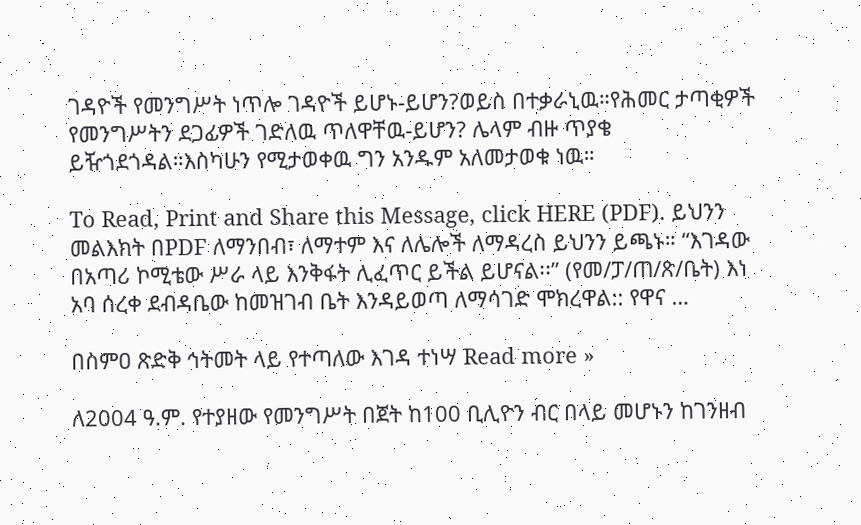ገዳዮች የመንግሥት ነጥሎ ገዳዮች ይሆኑ-ይሆን?ወይስ በተቃራኒዉ።የሕመር ታጣቂዎች የመንግሥትን ደጋፊዎች ገድለዉ ጥለዋቸዉ-ይሆን? ሌላም ብዙ ጥያቄ ይዥጎደጎዳል።እስካሁን የሚታወቀዉ ግን አንዱም አለመታወቁ ነዉ።

To Read, Print and Share this Message, click HERE (PDF). ይህንን መልእክት በPDF ለማንበብ፣ ለማተም እና ለሌሎች ለማዳረስ ይህንን ይጫኑ። “እገዳው በአጣሪ ኮሚቴው ሥራ ላይ እንቅፋት ሊፈጥር ይችል ይሆናል፡፡” (የመ/ፓ/ጠ/ጽ/ቤት) እነ አባ ሰረቀ ደብዳቤው ከመዝገብ ቤት እንዳይወጣ ለማሳገድ ሞክረዋል:: የዋና …

በስምዐ ጽድቅ ኅትመት ላይ የተጣለው እገዳ ተነሣ Read more »

ለ2004 ዓ.ም. የተያዘው የመንግሥት በጀት ከ100 ቢሊዮን ብር በላይ መሆኑን ከገንዘብ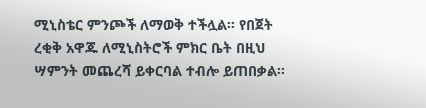ሚኒስቴር ምንጮች ለማወቅ ተችሏል፡፡ የበጀት ረቂቅ አዋጁ ለሚኒስትሮች ምክር ቤት በዚህ ሣምንት መጨረሻ ይቀርባል ተብሎ ይጠበቃል፡፡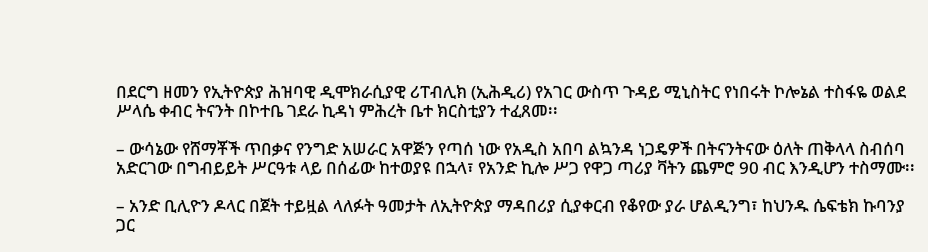በደርግ ዘመን የኢትዮጵያ ሕዝባዊ ዲሞክራሲያዊ ሪፐብሊክ (ኢሕዲሪ) የአገር ውስጥ ጉዳይ ሚኒስትር የነበሩት ኮሎኔል ተስፋዬ ወልደ ሥላሴ ቀብር ትናንት በኮተቤ ገደራ ኪዳነ ምሕረት ቤተ ክርስቲያን ተፈጸመ፡፡

– ውሳኔው የሸማቾች ጥበቃና የንግድ አሠራር አዋጅን የጣሰ ነው የአዲስ አበባ ልኳንዳ ነጋዴዎች በትናንትናው ዕለት ጠቅላላ ስብሰባ አድርገው በግብይይት ሥርዓቱ ላይ በሰፊው ከተወያዩ በኋላ፣ የአንድ ኪሎ ሥጋ የዋጋ ጣሪያ ቫትን ጨምሮ 90 ብር እንዲሆን ተስማሙ፡፡

– አንድ ቢሊዮን ዶላር በጀት ተይዟል ላለፉት ዓመታት ለኢትዮጵያ ማዳበሪያ ሲያቀርብ የቆየው ያራ ሆልዲንግ፣ ከህንዱ ሴፍቴክ ኩባንያ ጋር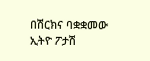በሽርክና ባቋቋመው ኢትዮ ፖታሽ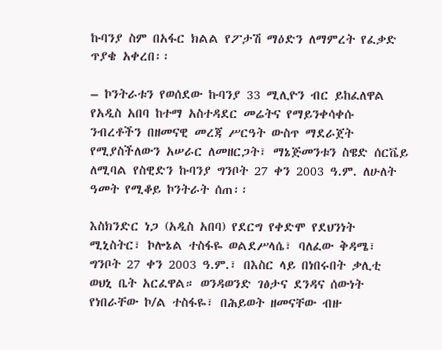ኩባንያ ስም በአፋር ክልል የፖታሽ ማዕድን ለማምረት የፈቃድ ጥያቄ አቀረበ፡፡

– ኮንትራቱን የወሰደው ኩባንያ 33 ሚሊዮን ብር ይከፈለዋል የአዲስ አበባ ከተማ አስተዳደር መሬትና የማይንቀሳቀሱ ንብረቶችን በዘመናዊ መረጃ ሥርዓት ውስጥ ማደራጀት የሚያስችለውን አሠራር ለመዘርጋት፣ ማኔጅመንቱን ስዌድ ሰርቬይ ለሚባል የስዊድን ኩባንያ ግንቦት 27 ቀን 2003 ዓ.ም. ለሁለት ዓመት የሚቆይ ኮንትራት ሰጠ፡፡

እስክንድር ነጋ (አዲስ አበባ) የደርግ የቀድሞ የደህንነት ሚኒስትር፣ ኮሎኔል ተስፋዬ ወልደሥላሴ፣ ባለፈው ቅዳሜ፣ ግንቦት 27 ቀን 2003 ዓ.ም.፣ በእስር ላይ በነበሩበት ቃሊቲ ወህኒ ቤት አርፈዋል። ወንዳወንድ ገፅታና ደንዳና ሰውነት የነበራቸው ኮ/ል ተስፋዬ፣ በሕይወት ዘመናቸው ብዙ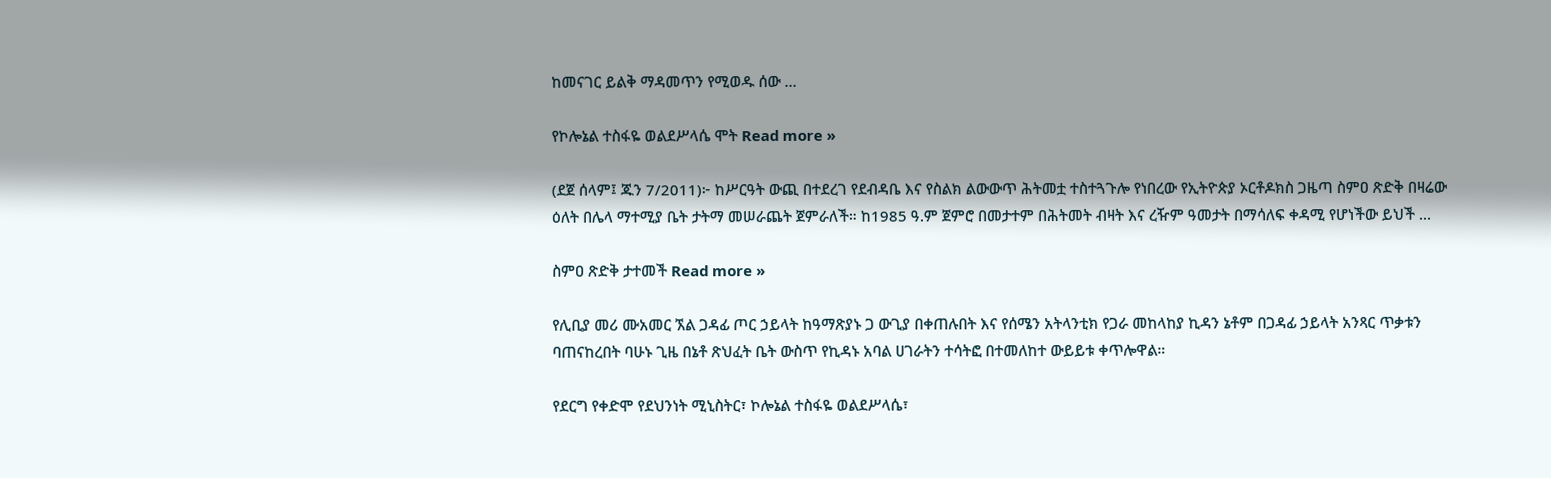ከመናገር ይልቅ ማዳመጥን የሚወዱ ሰው …

የኮሎኔል ተስፋዬ ወልደሥላሴ ሞት Read more »

(ደጀ ሰላም፤ ጁን 7/2011)፦ ከሥርዓት ውጪ በተደረገ የደብዳቤ እና የስልክ ልውውጥ ሕትመቷ ተስተጓጉሎ የነበረው የኢትዮጵያ ኦርቶዶክስ ጋዜጣ ስምዐ ጽድቅ በዛሬው ዕለት በሌላ ማተሚያ ቤት ታትማ መሠራጨት ጀምራለች። ከ1985 ዓ.ም ጀምሮ በመታተም በሕትመት ብዛት እና ረዥም ዓመታት በማሳለፍ ቀዳሚ የሆነችው ይህች …

ስምዐ ጽድቅ ታተመች Read more »

የሊቢያ መሪ ሙአመር ኧል ጋዳፊ ጦር ኃይላት ከዓማጽያኑ ጋ ውጊያ በቀጠሉበት እና የሰሜን አትላንቲክ የጋራ መከላከያ ኪዳን ኔቶም በጋዳፊ ኃይላት አንጻር ጥቃቱን ባጠናከረበት ባሁኑ ጊዜ በኔቶ ጽህፈት ቤት ውስጥ የኪዳኑ አባል ሀገራትን ተሳትፎ በተመለከተ ውይይቱ ቀጥሎዋል።

የደርግ የቀድሞ የደህንነት ሚኒስትር፣ ኮሎኔል ተስፋዬ ወልደሥላሴ፣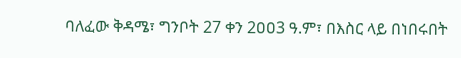ባለፈው ቅዳሜ፣ ግንቦት 27 ቀን 2ዐዐ3 ዓ.ም፣ በእስር ላይ በነበሩበት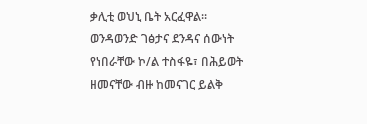ቃሊቲ ወህኒ ቤት አርፈዋል፡፡ ወንዳወንድ ገፅታና ደንዳና ሰውነት የነበራቸው ኮ/ል ተስፋዬ፣ በሕይወት ዘመናቸው ብዙ ከመናገር ይልቅ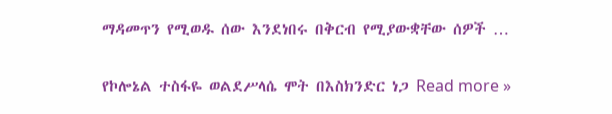ማዳመጥን የሚወዱ ሰው እንደነበሩ በቅርብ የሚያውቋቸው ሰዎች …

የኮሎኔል ተስፋዬ ወልደሥላሴ ሞት በእስክንድር ነጋ Read more »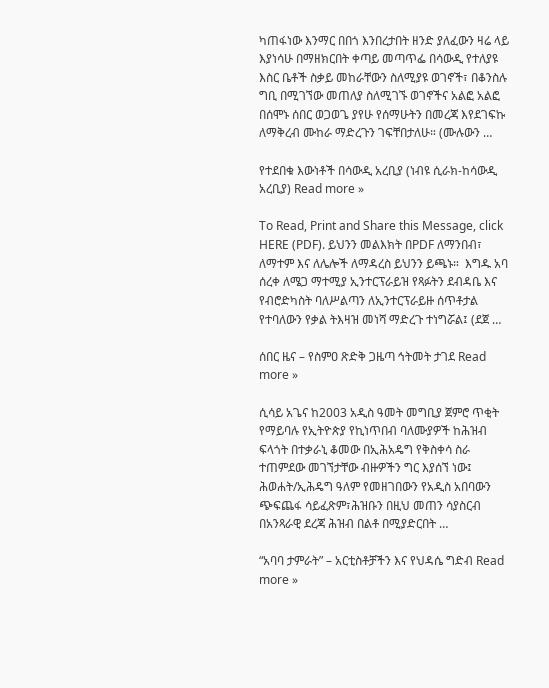ካጠፋነው እንማር በበጎ እንበረታበት ዘንድ ያለፈውን ዛሬ ላይ እያነሳሁ በማዘክርበት ቀጣይ መጣጥፌ በሳውዲ የተለያዩ እስር ቤቶች ስቃይ መከራቸውን ስለሚያዩ ወገኖች፣ በቆንስሉ ግቢ በሚገኘው መጠለያ ስለሚገኙ ወገኖችና አልፎ አልፎ በሰሞኑ ሰበር ወጋወጌ ያየሁ የሰማሁትን በመረጃ እየደገፍኩ ለማቅረብ ሙከራ ማድረጉን ገፍቸበታለሁ። (ሙሉውን …

የተደበቁ እውነቶች በሳውዲ አረቢያ (ነብዩ ሲራክ-ከሳውዲ አረቢያ) Read more »

To Read, Print and Share this Message, click HERE (PDF). ይህንን መልእክት በPDF ለማንበብ፣ ለማተም እና ለሌሎች ለማዳረስ ይህንን ይጫኑ።  እግዱ አባ ሰረቀ ለሜጋ ማተሚያ ኢንተርፕራይዝ የጻፉትን ደብዳቤ እና የብሮድካስት ባለሥልጣን ለኢንተርፕራይዙ ሰጥቶታል የተባለውን የቃል ትእዛዝ መነሻ ማድረጉ ተነግሯል፤ (ደጀ …

ሰበር ዜና – የስምዐ ጽድቅ ጋዜጣ ኅትመት ታገደ Read more »

ሲሳይ አጌና ከ2003 አዲስ ዓመት መግቢያ ጀምሮ ጥቂት የማይባሉ የኢትዮጵያ የኪነጥበብ ባለሙያዎች ከሕዝብ ፍላጎት በተቃራኒ ቆመው በኢሕአዴግ የቅስቀሳ ስራ ተጠምደው መገኘታቸው ብዙዎችን ግር እያሰኘ ነው፤ ሕወሐት/ኢሕዴግ ዓለም የመዘገበውን የአዲስ አበባውን ጭፍጨፋ ሳይፈጽም፣ሕዝቡን በዚህ መጠን ሳያስርብ በአንጻራዊ ደረጃ ሕዝብ በልቶ በሚያድርበት …

“አባባ ታምራት” – አርቲስቶቻችን እና የህዳሴ ግድብ Read more »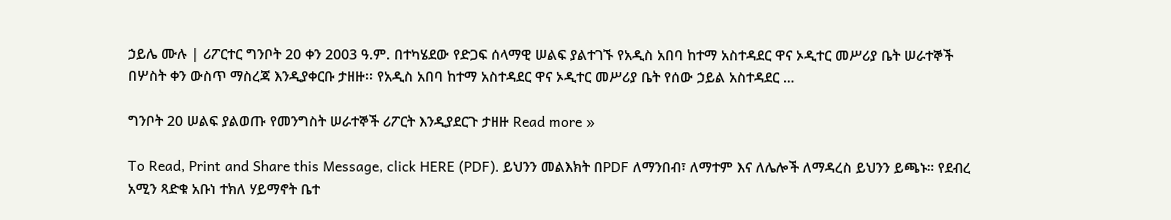ኃይሌ ሙሉ | ሪፖርተር ግንቦት 20 ቀን 2003 ዓ.ም. በተካሄደው የድጋፍ ሰላማዊ ሠልፍ ያልተገኙ የአዲስ አበባ ከተማ አስተዳደር ዋና ኦዲተር መሥሪያ ቤት ሠራተኞች በሦስት ቀን ውስጥ ማስረጃ እንዲያቀርቡ ታዘዙ፡፡ የአዲስ አበባ ከተማ አስተዳደር ዋና ኦዲተር መሥሪያ ቤት የሰው ኃይል አስተዳደር …

ግንቦት 20 ሠልፍ ያልወጡ የመንግስት ሠራተኞች ሪፖርት እንዲያደርጉ ታዘዙ Read more »

To Read, Print and Share this Message, click HERE (PDF). ይህንን መልእክት በPDF ለማንበብ፣ ለማተም እና ለሌሎች ለማዳረስ ይህንን ይጫኑ። የደብረ አሚን ጻድቁ አቡነ ተክለ ሃይማኖት ቤተ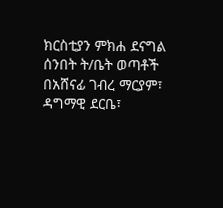ክርስቲያን ምክሐ ደናግል ሰንበት ት/ቤት ወጣቶች በአሸናፊ ገብረ ማርያም፣ ዳግማዊ ደርቤ፣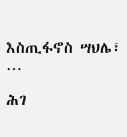እስጢፋኖስ ሣህሌ፣ …

ሕገ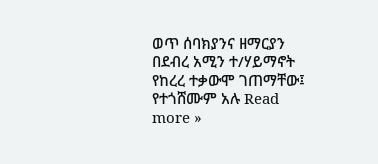ወጥ ሰባክያንና ዘማርያን በደብረ አሚን ተ/ሃይማኖት የከረረ ተቃውሞ ገጠማቸው፤ የተጎሸሙም አሉ Read more »